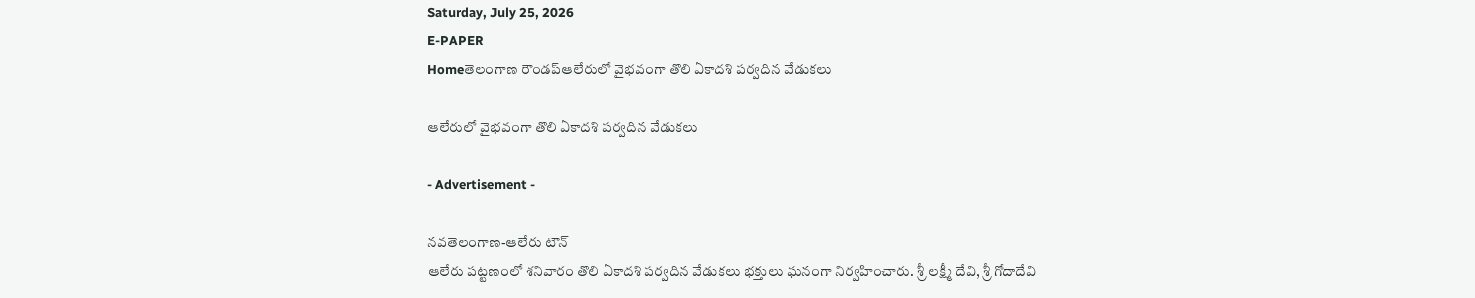Saturday, July 25, 2026
E-PAPER
Homeతెలంగాణ రౌండప్ఆలేరులో వైభవంగా తొలి ఏకాదశి పర్వదిన వేడుకలు

ఆలేరులో వైభవంగా తొలి ఏకాదశి పర్వదిన వేడుకలు

- Advertisement -

నవతెలంగాణ-ఆలేరు టౌన్
ఆలేరు పట్టణంలో శనివారం తొలి ఏకాదశి పర్వదిన వేడుకలు భక్తులు ఘనంగా నిర్వహించారు. శ్రీ లక్ష్మీ దేవి, శ్రీ గోదాదేవి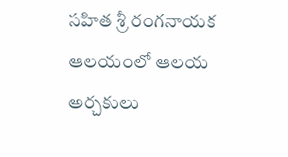సహిత శ్రీ రంగనాయక ఆలయంలో ఆలయ అర్చకులు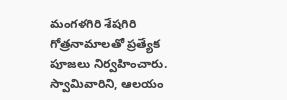మంగళగిరి శేషగిరి గోత్రనామాలతో ప్రత్యేక పూజలు నిర్వహించారు. స్వామివారిని, ఆలయం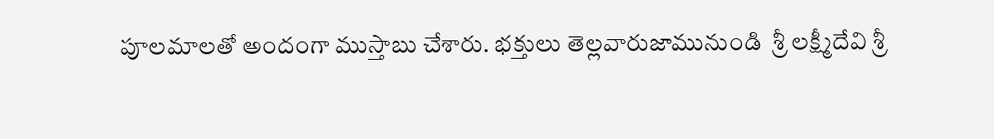పూలమాలతో అందంగా ముస్తాబు చేశారు. భక్తులు తెల్లవారుజామునుండి  శ్రీ లక్ష్మీదేవి శ్రీ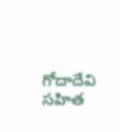గోదాదేవి సహిత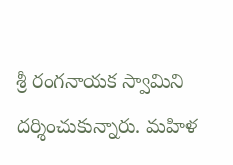శ్రీ రంగనాయక స్వామిని దర్శించుకున్నారు. మహిళ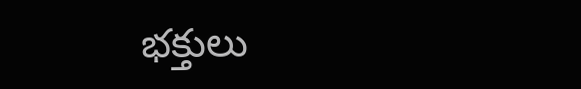భక్తులు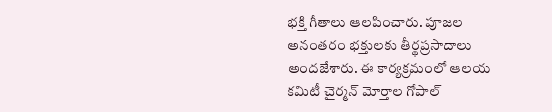భక్తి గీతాలు ఆలపించారు. పూజల అనంతరం భక్తులకు తీర్థప్రసాదాలు అందజేశారు. ఈ కార్యక్రమంలో ఆలయ కమిటీ చైర్మన్ మోర్తాల గోపాల్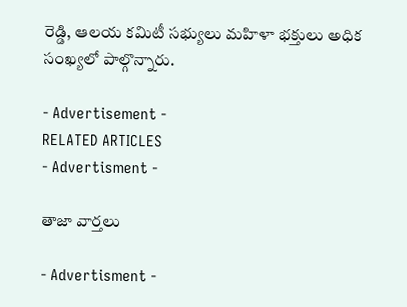రెడ్డి, ఆలయ కమిటీ సభ్యులు మహిళా భక్తులు అధిక సంఖ్యలో పాల్గొన్నారు.

- Advertisement -
RELATED ARTICLES
- Advertisment -

తాజా వార్తలు

- Advertisment -